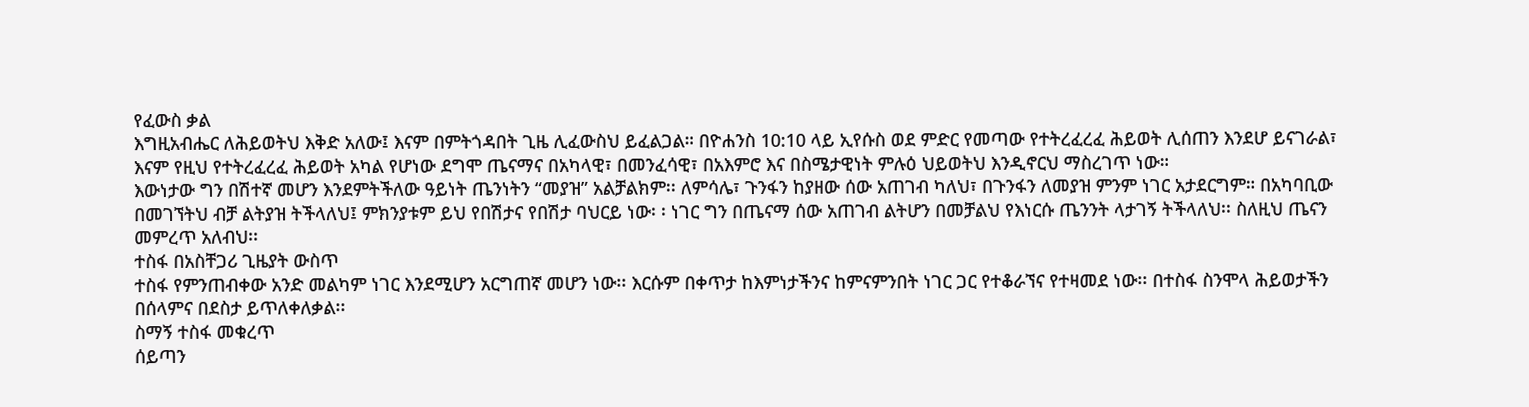የፈውስ ቃል
እግዚአብሔር ለሕይወትህ እቅድ አለው፤ እናም በምትጎዳበት ጊዜ ሊፈውስህ ይፈልጋል። በዮሐንስ 10:10 ላይ ኢየሱስ ወደ ምድር የመጣው የተትረፈረፈ ሕይወት ሊሰጠን እንደሆ ይናገራል፣ እናም የዚህ የተትረፈረፈ ሕይወት አካል የሆነው ደግሞ ጤናማና በአካላዊ፣ በመንፈሳዊ፣ በአእምሮ እና በስሜታዊነት ምሉዕ ህይወትህ እንዲኖርህ ማስረገጥ ነው።
እውነታው ግን በሽተኛ መሆን እንደምትችለው ዓይነት ጤንነትን “መያዝ” አልቻልክም፡፡ ለምሳሌ፣ ጉንፋን ከያዘው ሰው አጠገብ ካለህ፣ በጉንፋን ለመያዝ ምንም ነገር አታደርግም። በአካባቢው በመገኘትህ ብቻ ልትያዝ ትችላለህ፤ ምክንያቱም ይህ የበሽታና የበሽታ ባህርይ ነው፡ ፡ ነገር ግን በጤናማ ሰው አጠገብ ልትሆን በመቻልህ የእነርሱ ጤንንት ላታገኝ ትችላለህ፡፡ ስለዚህ ጤናን መምረጥ አለብህ፡፡
ተስፋ በአስቸጋሪ ጊዜያት ውስጥ
ተስፋ የምንጠብቀው አንድ መልካም ነገር እንደሚሆን አርግጠኛ መሆን ነው፡፡ እርሱም በቀጥታ ከእምነታችንና ከምናምንበት ነገር ጋር የተቆራኘና የተዛመደ ነው፡፡ በተስፋ ስንሞላ ሕይወታችን በሰላምና በደስታ ይጥለቀለቃል፡፡
ስማኝ ተስፋ መቁረጥ
ሰይጣን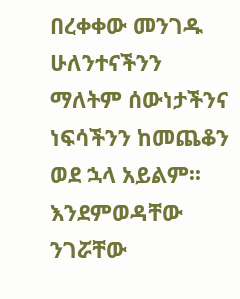በረቀቀው መንገዱ ሁለንተናችንን ማለትም ሰውነታችንና ነፍሳችንን ከመጨቆን ወደ ኋላ አይልም፡፡
እንደምወዳቸው ንገሯቸው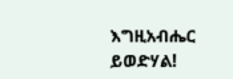እግዚአብሔር ይወድሃል!